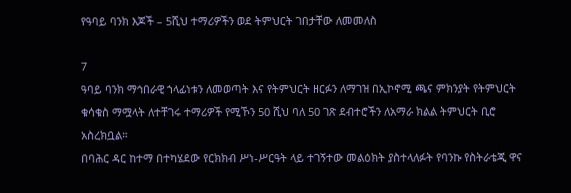የዓባይ ባንክ እጆች – 5ሺህ ተማሪዎችን ወደ ትምህርት ገበታቸው ለመመለስ

7
ዓባይ ባንክ ማኅበራዊ ኀላፊነቱን ለመወጣት እና የትምህርት ዘርፉን ለማገዝ በኢኮኖሚ ጫና ምክንያት የትምህርት ቁሳቁስ ማሟላት ለተቸገሩ ተማሪዎች የሚኾን 50 ሺህ ባለ 50 ገጽ ደብተሮችን ለአማራ ክልል ትምህርት ቢሮ አስረክቧል።
በባሕር ዳር ከተማ በተካሄደው የርክክብ ሥነ-ሥርዓት ላይ ተገኝተው መልዕክት ያስተላለፉት የባንኩ የስትራቴጂ ዋና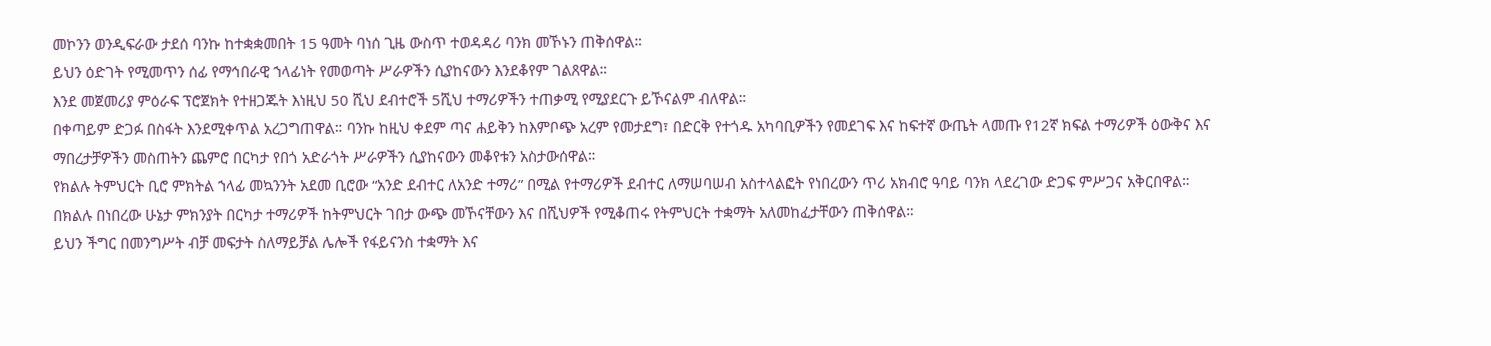መኮንን ወንዲፍራው ታደሰ ባንኩ ከተቋቋመበት 15 ዓመት ባነሰ ጊዜ ውስጥ ተወዳዳሪ ባንክ መኾኑን ጠቅሰዋል።
ይህን ዕድገት የሚመጥን ሰፊ የማኅበራዊ ኀላፊነት የመወጣት ሥራዎችን ሲያከናውን እንደቆየም ገልጸዋል።
እንደ መጀመሪያ ምዕራፍ ፕሮጀክት የተዘጋጁት እነዚህ 50 ሺህ ደብተሮች 5ሺህ ተማሪዎችን ተጠቃሚ የሚያደርጉ ይኾናልም ብለዋል።
በቀጣይም ድጋፉ በስፋት እንደሚቀጥል አረጋግጠዋል። ባንኩ ከዚህ ቀደም ጣና ሐይቅን ከእምቦጭ አረም የመታደግ፣ በድርቅ የተጎዱ አካባቢዎችን የመደገፍ እና ከፍተኛ ውጤት ላመጡ የ12ኛ ክፍል ተማሪዎች ዕውቅና እና ማበረታቻዎችን መስጠትን ጨምሮ በርካታ የበጎ አድራጎት ሥራዎችን ሲያከናውን መቆየቱን አስታውሰዋል።
የክልሉ ትምህርት ቢሮ ምክትል ኀላፊ መኳንንት አደመ ቢሮው “አንድ ደብተር ለአንድ ተማሪ” በሚል የተማሪዎች ደብተር ለማሠባሠብ አስተላልፎት የነበረውን ጥሪ አክብሮ ዓባይ ባንክ ላደረገው ድጋፍ ምሥጋና አቅርበዋል።
በክልሉ በነበረው ሁኔታ ምክንያት በርካታ ተማሪዎች ከትምህርት ገበታ ውጭ መኾናቸውን እና በሺህዎች የሚቆጠሩ የትምህርት ተቋማት አለመከፈታቸውን ጠቅሰዋል።
ይህን ችግር በመንግሥት ብቻ መፍታት ስለማይቻል ሌሎች የፋይናንስ ተቋማት እና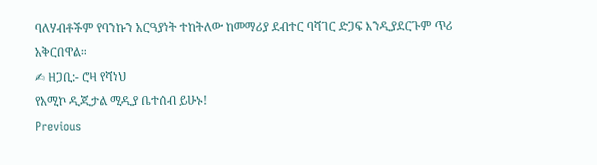ባለሃብቶችም የባንኩን አርዓያነት ተከትለው ከመማሪያ ደብተር ባሻገር ድጋፍ እንዲያደርጉም ጥሪ አቅርበዋል።
✍ ዘጋቢ:- ሮዛ የሻነህ
የአሚኮ ዲጂታል ሚዲያ ቤተሰብ ይሁኑ!
Previous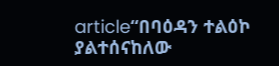article“በባዕዳን ተልዕኮ ያልተሰናከለው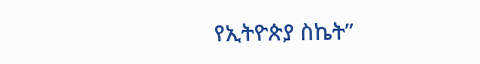የኢትዮጵያ ስኬት”